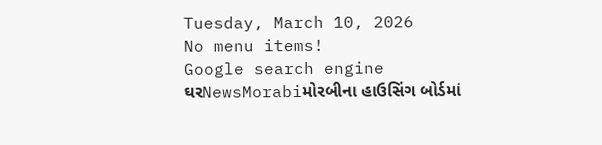Tuesday, March 10, 2026
No menu items!
Google search engine
ઘરNewsMorabiમોરબીના હાઉસિંગ બોર્ડમાં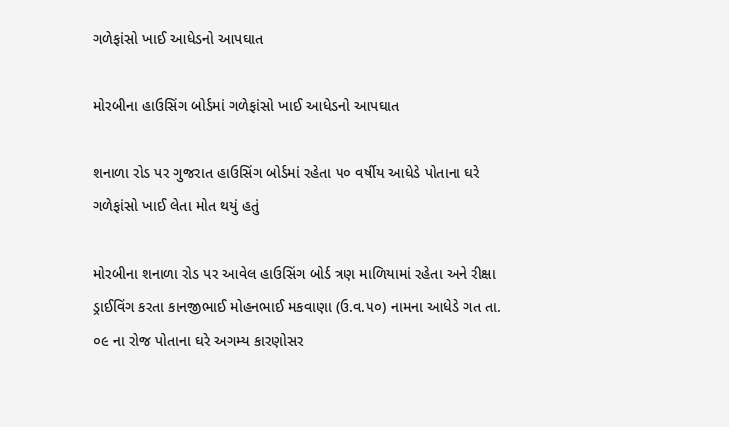ગળેફાંસો ખાઈ આધેડનો આપઘાત

મોરબીના હાઉસિંગ બોર્ડમાં ગળેફાંસો ખાઈ આધેડનો આપઘાત

શનાળા રોડ પર ગુજરાત હાઉસિંગ બોર્ડમાં રહેતા ૫૦ વર્ષીય આધેડે પોતાના ઘરે ગળેફાંસો ખાઈ લેતા મોત થયું હતું

મોરબીના શનાળા રોડ પર આવેલ હાઉસિંગ બોર્ડ ત્રણ માળિયામાં રહેતા અને રીક્ષા ડ્રાઈવિંગ કરતા કાનજીભાઈ મોહનભાઈ મકવાણા (ઉ.વ.૫૦) નામના આધેડે ગત તા. ૦૯ ના રોજ પોતાના ઘરે અગમ્ય કારણોસર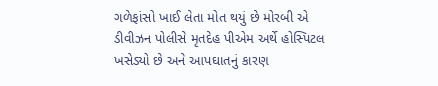ગળેફાંસો ખાઈ લેતા મોત થયું છે મોરબી એ ડીવીઝન પોલીસે મૃતદેહ પીએમ અર્થે હોસ્પિટલ ખસેડ્યો છે અને આપઘાતનું કારણ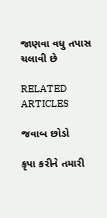જાણવા વધુ તપાસ ચલાવી છે

RELATED ARTICLES

જવાબ છોડો

કૃપા કરીને તમારી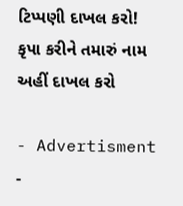ટિપ્પણી દાખલ કરો!
કૃપા કરીને તમારું નામ અહીં દાખલ કરો

- Advertisment -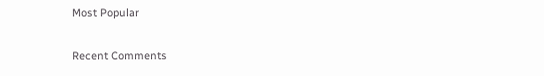Most Popular

Recent Comments